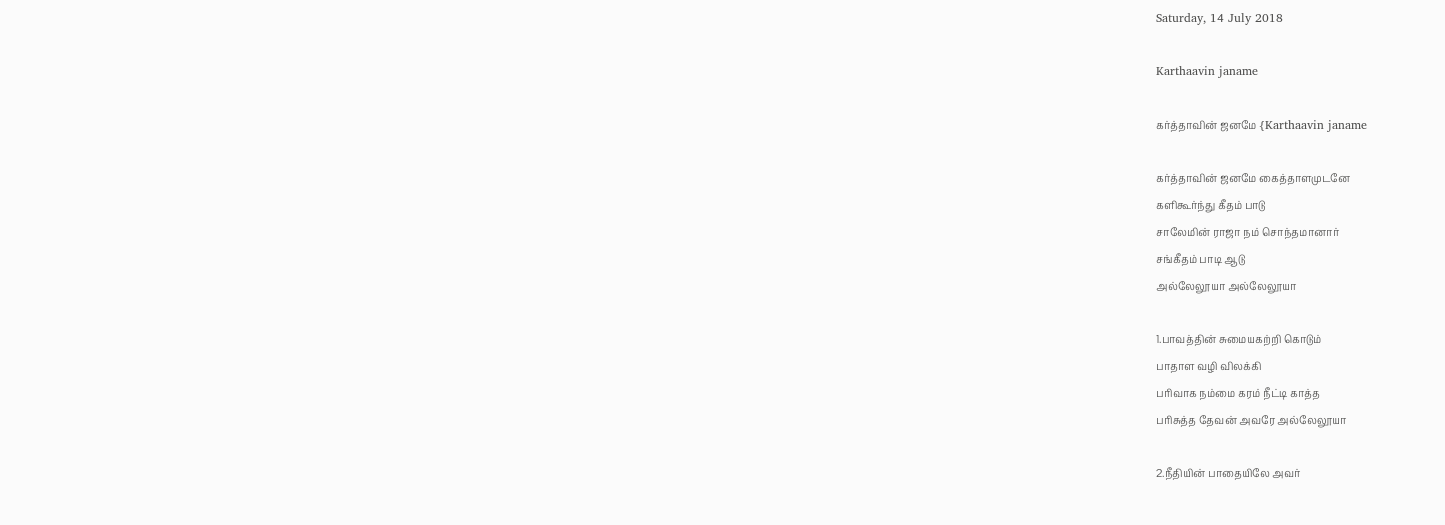Saturday, 14 July 2018

Karthaavin janame

கர்த்தாவின் ஜனமே {Karthaavin janame

கர்த்தாவின் ஜனமே கைத்தாளமுடனே
களிகூர்ந்து கீதம் பாடு
சாலேமின் ராஜா நம் சொந்தமானார்
சங்கீதம் பாடி ஆடு
அல்லேலூயா அல்லேலூயா

1.பாவத்தின் சுமையகற்றி கொடும்
பாதாள வழி விலக்கி
பரிவாக நம்மை கரம் நீட்டி காத்த
பரிசுத்த தேவன் அவரே அல்லேலூயா

2.நீதியின் பாதையிலே அவர்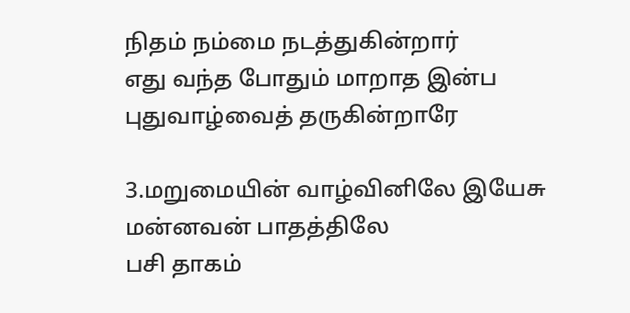நிதம் நம்மை நடத்துகின்றார்
எது வந்த போதும் மாறாத இன்ப
புதுவாழ்வைத் தருகின்றாரே

3.மறுமையின் வாழ்வினிலே இயேசு
மன்னவன் பாதத்திலே
பசி தாகம்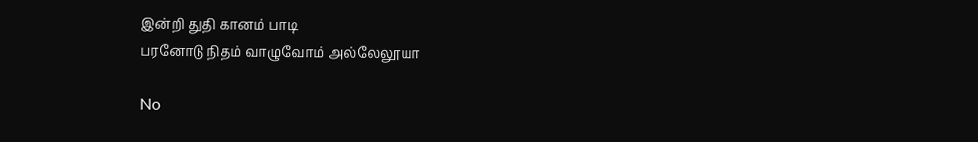இன்றி துதி கானம் பாடி
பரனோடு நிதம் வாழுவோம் அல்லேலூயா

No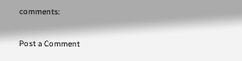comments:

Post a Comment